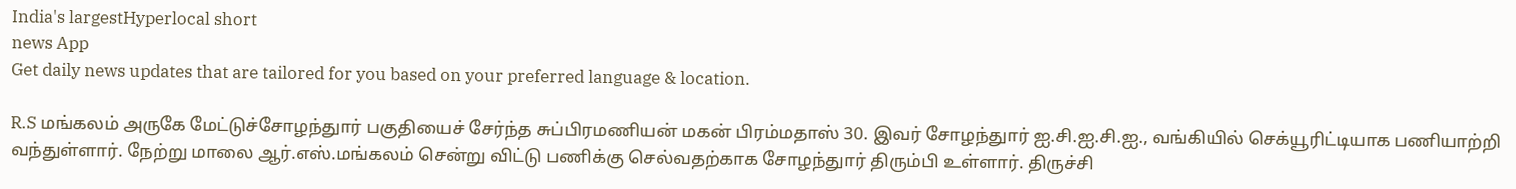India's largestHyperlocal short
news App
Get daily news updates that are tailored for you based on your preferred language & location.

R.S மங்கலம் அருகே மேட்டுச்சோழந்துார் பகுதியைச் சேர்ந்த சுப்பிரமணியன் மகன் பிரம்மதாஸ் 30. இவர் சோழந்துார் ஐ.சி.ஐ.சி.ஐ., வங்கியில் செக்யூரிட்டியாக பணியாற்றி வந்துள்ளார். நேற்று மாலை ஆர்.எஸ்.மங்கலம் சென்று விட்டு பணிக்கு செல்வதற்காக சோழந்துார் திரும்பி உள்ளார். திருச்சி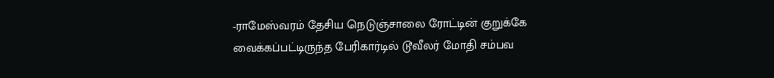-ராமேஸ்வரம் தேசிய நெடுஞ்சாலை ரோட்டின் குறுக்கே வைக்கப்பட்டிருந்த பேரிகார்டில் டூவீலர் மோதி சம்பவ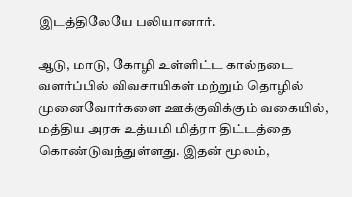இடத்திலேயே பலியானார்.

ஆடு, மாடு, கோழி உள்ளிட்ட கால்நடை வளர்ப்பில் விவசாயிகள் மற்றும் தொழில் முனைவோர்களை ஊக்குவிக்கும் வகையில், மத்திய அரசு உத்யமி மித்ரா திட்டத்தை கொண்டுவந்துள்ளது. இதன் மூலம்,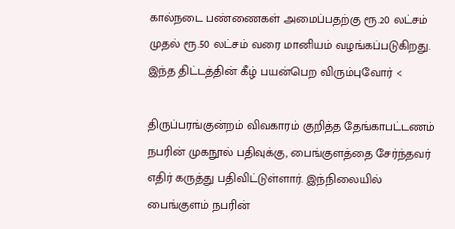கால்நடை பண்ணைகள் அமைப்பதற்கு ரூ.20 லட்சம் முதல் ரூ.50 லட்சம் வரை மானியம் வழங்கப்படுகிறது. இந்த திட்டத்தின் கீழ் பயன்பெற விரும்புவோர் <

திருப்பரங்குன்றம் விவகாரம் குறித்த தேங்காபட்டணம் நபரின் முகநூல் பதிவுக்கு, பைங்குளத்தை சேர்ந்தவர் எதிர் கருத்து பதிவிட்டுள்ளார். இந்நிலையில் பைங்குளம் நபரின்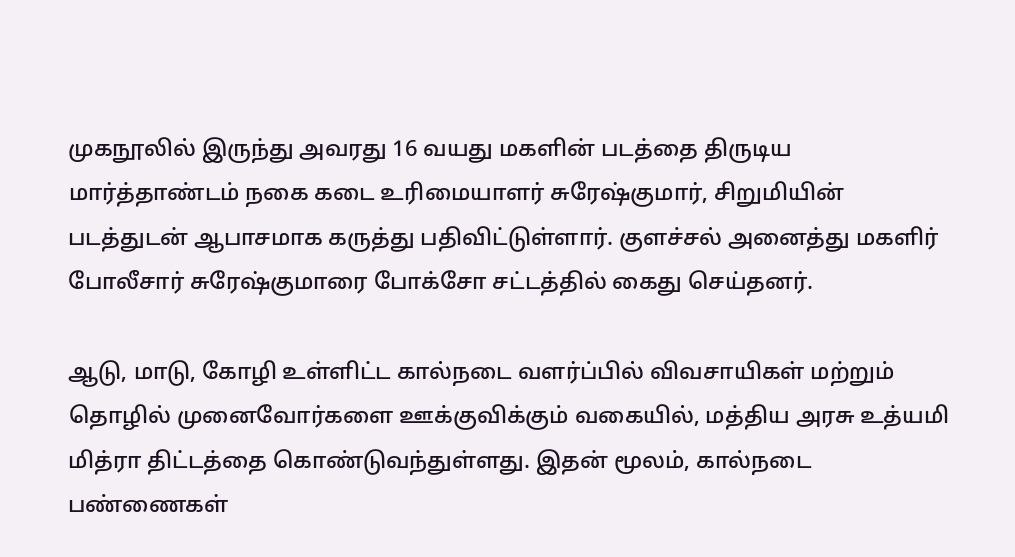முகநூலில் இருந்து அவரது 16 வயது மகளின் படத்தை திருடிய மார்த்தாண்டம் நகை கடை உரிமையாளர் சுரேஷ்குமார், சிறுமியின் படத்துடன் ஆபாசமாக கருத்து பதிவிட்டுள்ளார். குளச்சல் அனைத்து மகளிர் போலீசார் சுரேஷ்குமாரை போக்சோ சட்டத்தில் கைது செய்தனர்.

ஆடு, மாடு, கோழி உள்ளிட்ட கால்நடை வளர்ப்பில் விவசாயிகள் மற்றும் தொழில் முனைவோர்களை ஊக்குவிக்கும் வகையில், மத்திய அரசு உத்யமி மித்ரா திட்டத்தை கொண்டுவந்துள்ளது. இதன் மூலம், கால்நடை பண்ணைகள்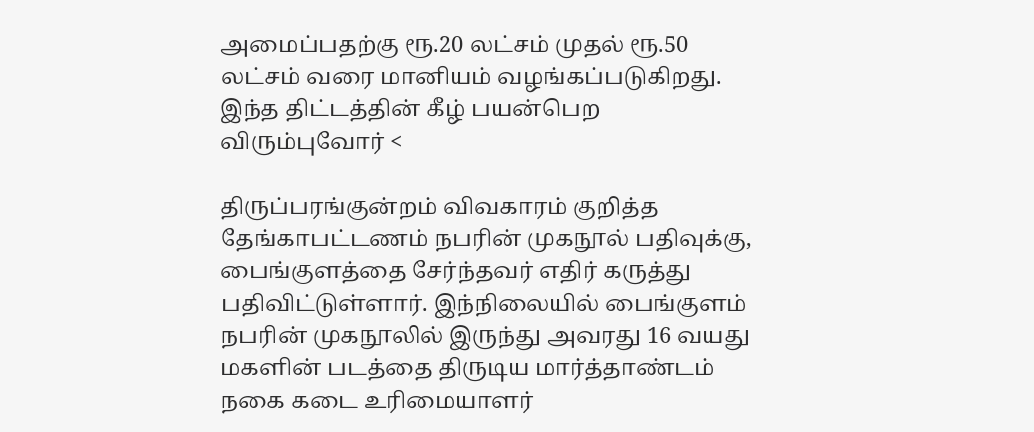அமைப்பதற்கு ரூ.20 லட்சம் முதல் ரூ.50 லட்சம் வரை மானியம் வழங்கப்படுகிறது. இந்த திட்டத்தின் கீழ் பயன்பெற விரும்புவோர் <

திருப்பரங்குன்றம் விவகாரம் குறித்த தேங்காபட்டணம் நபரின் முகநூல் பதிவுக்கு, பைங்குளத்தை சேர்ந்தவர் எதிர் கருத்து பதிவிட்டுள்ளார். இந்நிலையில் பைங்குளம் நபரின் முகநூலில் இருந்து அவரது 16 வயது மகளின் படத்தை திருடிய மார்த்தாண்டம் நகை கடை உரிமையாளர்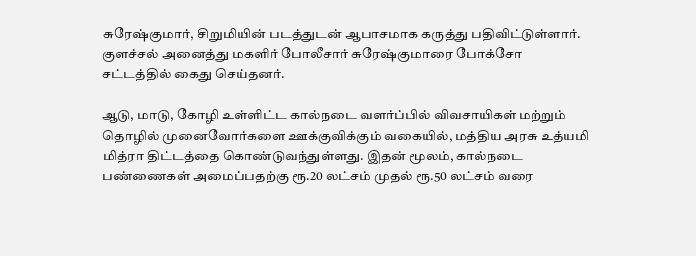சுரேஷ்குமார், சிறுமியின் படத்துடன் ஆபாசமாக கருத்து பதிவிட்டுள்ளார். குளச்சல் அனைத்து மகளிர் போலீசார் சுரேஷ்குமாரை போக்சோ சட்டத்தில் கைது செய்தனர்.

ஆடு, மாடு, கோழி உள்ளிட்ட கால்நடை வளர்ப்பில் விவசாயிகள் மற்றும் தொழில் முனைவோர்களை ஊக்குவிக்கும் வகையில், மத்திய அரசு உத்யமி மித்ரா திட்டத்தை கொண்டுவந்துள்ளது. இதன் மூலம், கால்நடை பண்ணைகள் அமைப்பதற்கு ரூ.20 லட்சம் முதல் ரூ.50 லட்சம் வரை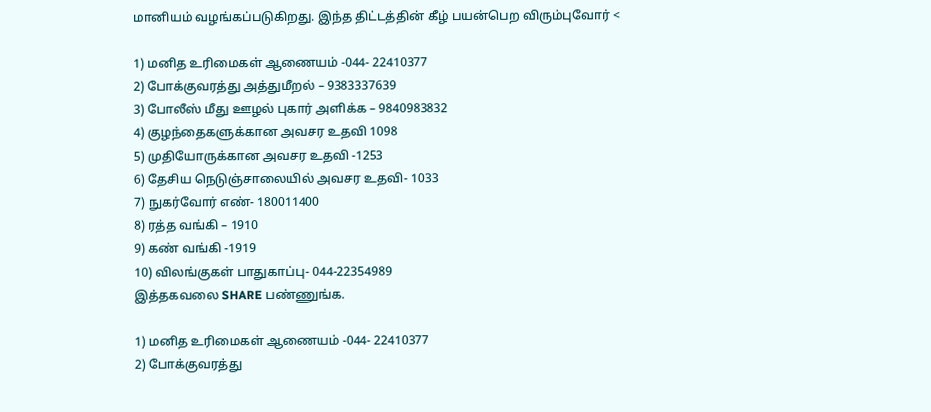மானியம் வழங்கப்படுகிறது. இந்த திட்டத்தின் கீழ் பயன்பெற விரும்புவோர் <

1) மனித உரிமைகள் ஆணையம் -044- 22410377
2) போக்குவரத்து அத்துமீறல் – 9383337639
3) போலீஸ் மீது ஊழல் புகார் அளிக்க – 9840983832
4) குழந்தைகளுக்கான அவசர உதவி 1098
5) முதியோருக்கான அவசர உதவி -1253
6) தேசிய நெடுஞ்சாலையில் அவசர உதவி- 1033
7) நுகர்வோர் எண்- 180011400
8) ரத்த வங்கி – 1910
9) கண் வங்கி -1919
10) விலங்குகள் பாதுகாப்பு- 044-22354989
இத்தகவலை SHARE பண்ணுங்க.

1) மனித உரிமைகள் ஆணையம் -044- 22410377
2) போக்குவரத்து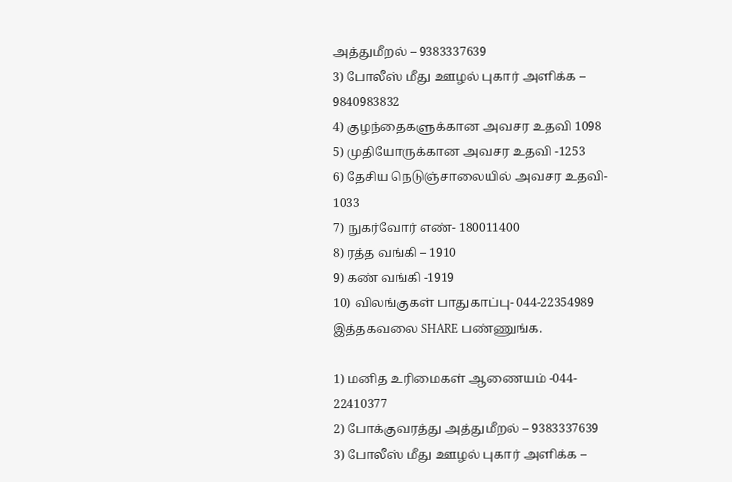அத்துமீறல் – 9383337639
3) போலீஸ் மீது ஊழல் புகார் அளிக்க – 9840983832
4) குழந்தைகளுக்கான அவசர உதவி 1098
5) முதியோருக்கான அவசர உதவி -1253
6) தேசிய நெடுஞ்சாலையில் அவசர உதவி- 1033
7) நுகர்வோர் எண்- 180011400
8) ரத்த வங்கி – 1910
9) கண் வங்கி -1919
10) விலங்குகள் பாதுகாப்பு- 044-22354989
இத்தகவலை SHARE பண்ணுங்க.

1) மனித உரிமைகள் ஆணையம் -044- 22410377
2) போக்குவரத்து அத்துமீறல் – 9383337639
3) போலீஸ் மீது ஊழல் புகார் அளிக்க –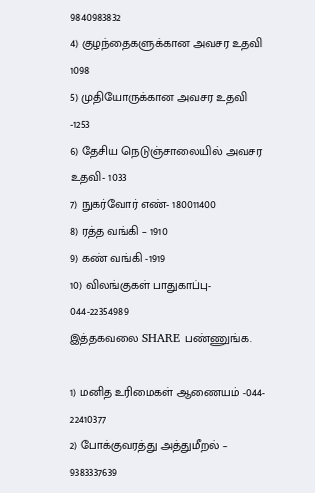9840983832
4) குழந்தைகளுக்கான அவசர உதவி 1098
5) முதியோருக்கான அவசர உதவி -1253
6) தேசிய நெடுஞ்சாலையில் அவசர உதவி- 1033
7) நுகர்வோர் எண்- 180011400
8) ரத்த வங்கி – 1910
9) கண் வங்கி -1919
10) விலங்குகள் பாதுகாப்பு- 044-22354989
இத்தகவலை SHARE பண்ணுங்க.

1) மனித உரிமைகள் ஆணையம் -044- 22410377
2) போக்குவரத்து அத்துமீறல் – 9383337639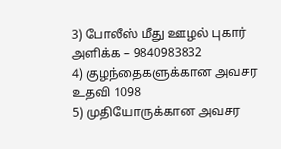3) போலீஸ் மீது ஊழல் புகார் அளிக்க – 9840983832
4) குழந்தைகளுக்கான அவசர உதவி 1098
5) முதியோருக்கான அவசர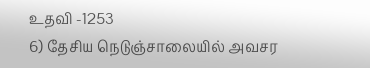உதவி -1253
6) தேசிய நெடுஞ்சாலையில் அவசர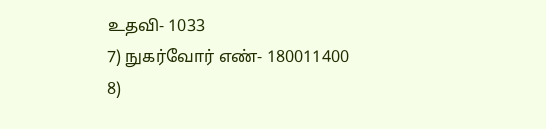உதவி- 1033
7) நுகர்வோர் எண்- 180011400
8)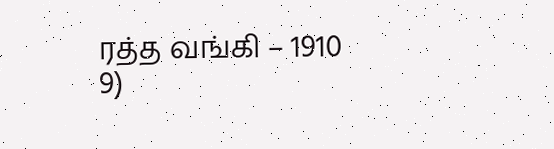ரத்த வங்கி – 1910
9)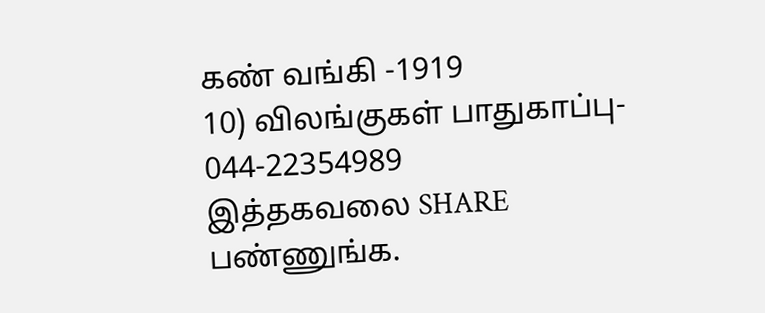கண் வங்கி -1919
10) விலங்குகள் பாதுகாப்பு- 044-22354989
இத்தகவலை SHARE பண்ணுங்க.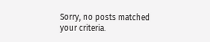Sorry, no posts matched your criteria.